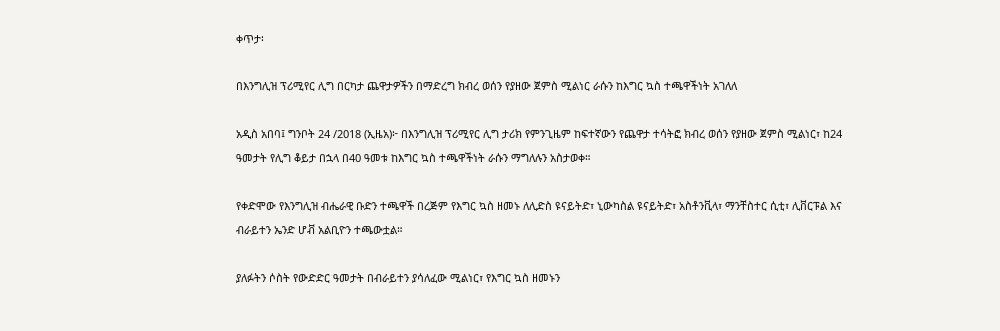ቀጥታ፡

በእንግሊዝ ፕሪሚየር ሊግ በርካታ ጨዋታዎችን በማድረግ ክብረ ወሰን የያዘው ጀምስ ሚልነር ራሱን ከእግር ኳስ ተጫዋችነት አገለለ

አዲስ አበባ፤ ግንቦት 24 /2018 (ኢዜአ)፦ በእንግሊዝ ፕሪሚየር ሊግ ታሪክ የምንጊዜም ከፍተኛውን የጨዋታ ተሳትፎ ክብረ ወሰን የያዘው ጀምስ ሚልነር፣ ከ24 ዓመታት የሊግ ቆይታ በኋላ በ40 ዓመቱ ከእግር ኳስ ተጫዋችነት ራሱን ማግለሉን አስታወቀ።

የቀድሞው የእንግሊዝ ብሔራዊ ቡድን ተጫዋች በረጅም የእግር ኳስ ዘመኑ ለሊድስ ዩናይትድ፣ ኒውካስል ዩናይትድ፣ አስቶንቪላ፣ ማንቸስተር ሲቲ፣ ሊቨርፑል እና ብራይተን ኤንድ ሆቭ አልቢዮን ተጫውቷል።

ያለፉትን ሶስት የውድድር ዓመታት በብራይተን ያሳለፈው ሚልነር፣ የእግር ኳስ ዘመኑን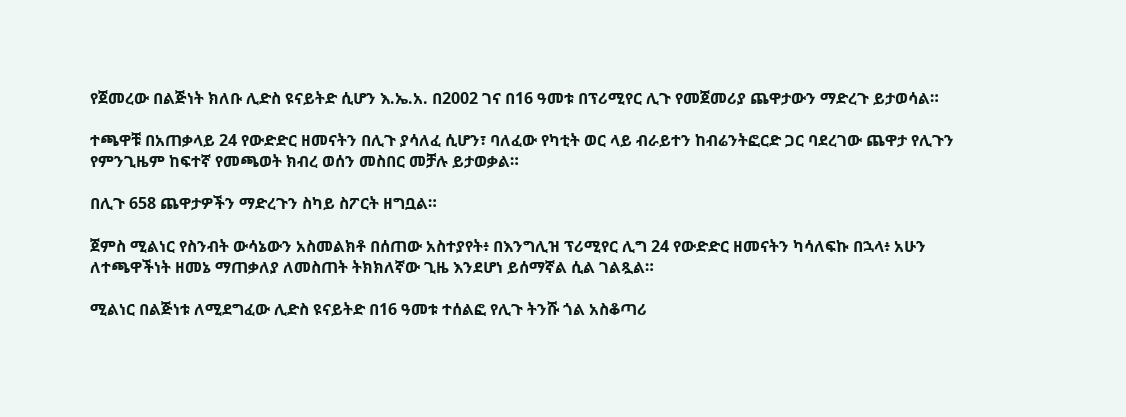የጀመረው በልጅነት ክለቡ ሊድስ ዩናይትድ ሲሆን እ.ኤ.አ. በ2002 ገና በ16 ዓመቱ በፕሪሚየር ሊጉ የመጀመሪያ ጨዋታውን ማድረጉ ይታወሳል።

ተጫዋቹ በአጠቃላይ 24 የውድድር ዘመናትን በሊጉ ያሳለፈ ሲሆን፣ ባለፈው የካቲት ወር ላይ ብራይተን ከብሬንትፎርድ ጋር ባደረገው ጨዋታ የሊጉን የምንጊዜም ከፍተኛ የመጫወት ክብረ ወሰን መስበር መቻሉ ይታወቃል።

በሊጉ 658 ጨዋታዎችን ማድረጉን ስካይ ስፖርት ዘግቧል።

ጀምስ ሚልነር የስንብት ውሳኔውን አስመልክቶ በሰጠው አስተያየት፥ በእንግሊዝ ፕሪሚየር ሊግ 24 የውድድር ዘመናትን ካሳለፍኩ በኋላ፥ አሁን ለተጫዋችነት ዘመኔ ማጠቃለያ ለመስጠት ትክክለኛው ጊዜ እንደሆነ ይሰማኛል ሲል ገልጿል።

ሚልነር በልጅነቱ ለሚደግፈው ሊድስ ዩናይትድ በ16 ዓመቱ ተሰልፎ የሊጉ ትንሹ ጎል አስቆጣሪ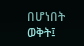በሆነበት ወቅት፤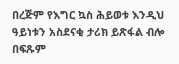በረጅም የእግር ኳስ ሕይወቱ እንዲህ ዓይነቱን አስደናቂ ታሪክ ይጽፋል ብሎ በፍጹም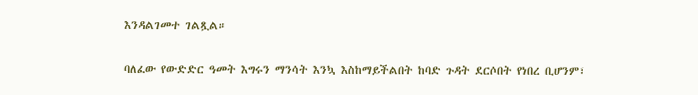እንዳልገመተ ገልጿል።

ባለፈው የውድድር ዓመት እግሩን ማንሳት እንኳ እስከማይችልበት ከባድ ጉዳት ደርሶበት የነበረ ቢሆንም፣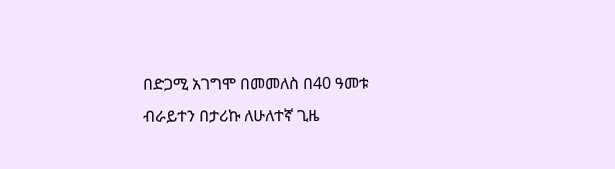በድጋሚ አገግሞ በመመለስ በ40 ዓመቱ ብራይተን በታሪኩ ለሁለተኛ ጊዜ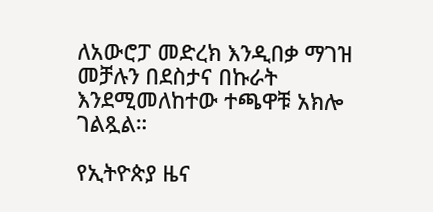ለአውሮፓ መድረክ እንዲበቃ ማገዝ መቻሉን በደስታና በኩራት እንደሚመለከተው ተጫዋቹ አክሎ ገልጿል።

የኢትዮጵያ ዜና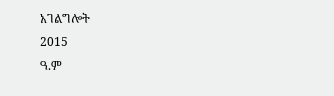አገልግሎት
2015
ዓ.ም